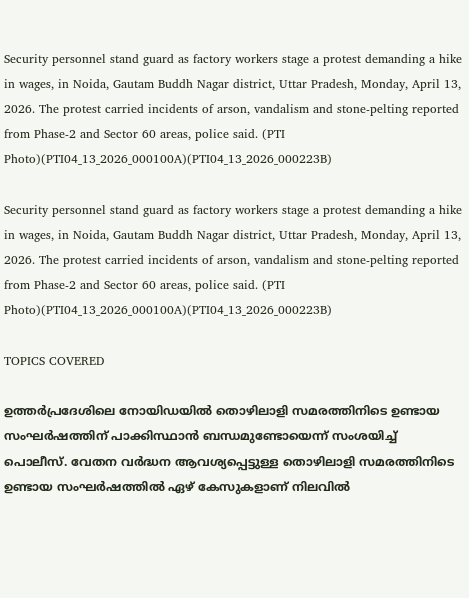Security personnel stand guard as factory workers stage a protest demanding a hike in wages, in Noida, Gautam Buddh Nagar district, Uttar Pradesh, Monday, April 13, 2026. The protest carried incidents of arson, vandalism and stone-pelting reported from Phase-2 and Sector 60 areas, police said. (PTI Photo)(PTI04_13_2026_000100A)(PTI04_13_2026_000223B)

Security personnel stand guard as factory workers stage a protest demanding a hike in wages, in Noida, Gautam Buddh Nagar district, Uttar Pradesh, Monday, April 13, 2026. The protest carried incidents of arson, vandalism and stone-pelting reported from Phase-2 and Sector 60 areas, police said. (PTI Photo)(PTI04_13_2026_000100A)(PTI04_13_2026_000223B)

TOPICS COVERED

ഉത്തർപ്രദേശിലെ നോയിഡയിൽ തൊഴിലാളി സമരത്തിനിടെ ഉണ്ടായ സംഘര്‍ഷത്തിന് പാക്കിസ്ഥാന്‍ ബന്ധമുണ്ടോയെന്ന് സംശയിച്ച് പൊലീസ്. വേതന വർദ്ധന ആവശ്യപ്പെട്ടുള്ള തൊഴിലാളി സമരത്തിനിടെ ഉണ്ടായ സംഘർഷത്തിൽ ഏഴ് കേസുകളാണ് നിലവിൽ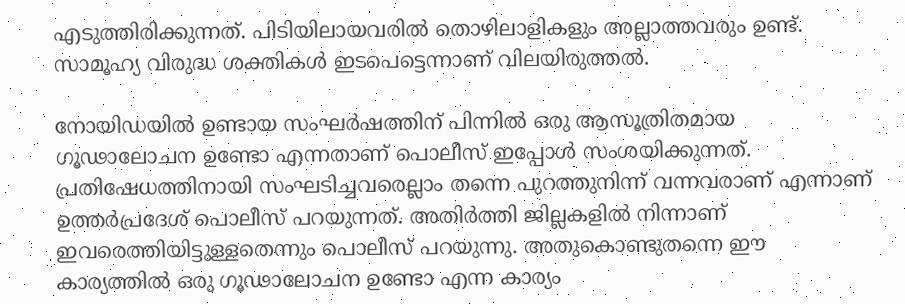എടുത്തിരിക്കുന്നത്. പിടിയിലായവരിൽ തൊഴിലാളികളും അല്ലാത്തവരും ഉണ്ട്. സാമൂഹ്യ വിരുദ്ധ ശക്തികൾ ഇടപെട്ടെന്നാണ് വിലയിരുത്തൽ.

നോയിഡയിൽ ഉണ്ടായ സംഘർഷത്തിന് പിന്നിൽ ഒരു ആസൂത്രിതമായ ഗൂഢാലോചന ഉണ്ടോ എന്നതാണ് പൊലീസ് ഇപ്പോള്‍ സംശയിക്കുന്നത്. പ്രതിഷേധത്തിനായി സംഘടിച്ചവരെല്ലാം തന്നെ പുറത്തുനിന്ന് വന്നവരാണ് എന്നാണ് ഉത്തർപ്രദേശ് പൊലീസ് പറയുന്നത്. അതിർത്തി ജില്ലകളിൽ നിന്നാണ് ഇവരെത്തിയിട്ടുള്ളതെന്നും പൊലീസ് പറയുന്നു. അതുകൊണ്ടുതന്നെ ഈ കാര്യത്തിൽ ഒരു ഗൂഢാലോചന ഉണ്ടോ എന്ന കാര്യം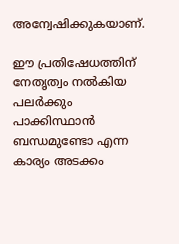അന്വേഷിക്കുകയാണ്.

ഈ പ്രതിഷേധത്തിന് നേതൃത്വം നൽകിയ പലർക്കും പാക്കിസ്ഥാൻ ബന്ധമുണ്ടോ എന്ന കാര്യം അടക്കം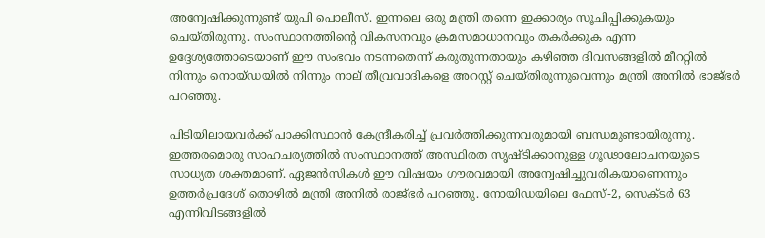അന്വേഷിക്കുന്നുണ്ട് യുപി പൊലീസ്. ഇന്നലെ ഒരു മന്ത്രി തന്നെ ഇക്കാര്യം സൂചിപ്പിക്കുകയും ചെയ്തിരുന്നു. സംസ്ഥാനത്തിന്റെ വികസനവും ക്രമസമാധാനവും തകർക്കുക എന്ന ഉദ്ദേശ്യത്തോടെയാണ് ഈ സംഭവം നടന്നതെന്ന് കരുതുന്നതായും കഴിഞ്ഞ ദിവസങ്ങളിൽ മീററ്റിൽ നിന്നും നൊയ്ഡയിൽ നിന്നും നാല് തീവ്രവാദികളെ അറസ്റ്റ് ചെയ്തിരുന്നുവെന്നും മന്ത്രി അനില്‍ ഭാജ്ഭര്‍ പറഞ്ഞു.

പിടിയിലായവര്‍ക്ക് പാക്കിസ്ഥാൻ കേന്ദ്രീകരിച്ച് പ്രവർത്തിക്കുന്നവരുമായി ബന്ധമുണ്ടായിരുന്നു. ഇത്തരമൊരു സാഹചര്യത്തിൽ സംസ്ഥാനത്ത് അസ്ഥിരത സൃഷ്ടിക്കാനുള്ള ഗൂഢാലോചനയുടെ സാധ്യത ശക്തമാണ്. ഏജൻസികൾ ഈ വിഷയം ഗൗരവമായി അന്വേഷിച്ചുവരികയാണെന്നും ഉത്തർപ്രദേശ് തൊഴിൽ മന്ത്രി അനിൽ രാജ്‌ഭർ പറഞ്ഞു. നോയിഡയിലെ ഫേസ്-2, സെക്ടർ 63 എന്നിവിടങ്ങളിൽ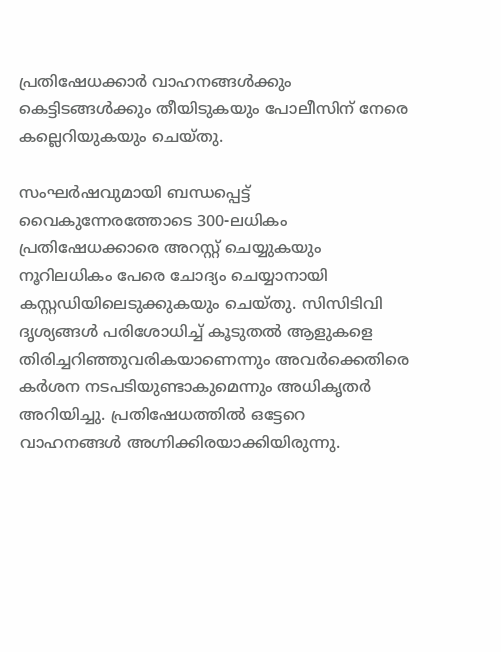പ്രതിഷേധക്കാർ വാഹനങ്ങൾക്കും കെട്ടിടങ്ങൾക്കും തീയിടുകയും പോലീസിന് നേരെ കല്ലെറിയുകയും ചെയ്തു.

സംഘർഷവുമായി ബന്ധപ്പെട്ട് വൈകുന്നേരത്തോടെ 300-ലധികം പ്രതിഷേധക്കാരെ അറസ്റ്റ് ചെയ്യുകയും നൂറിലധികം പേരെ ചോദ്യം ചെയ്യാനായി കസ്റ്റഡിയിലെടുക്കുകയും ചെയ്തു. സിസിടിവി ദൃശ്യങ്ങൾ പരിശോധിച്ച് കൂടുതൽ ആളുകളെ തിരിച്ചറിഞ്ഞുവരികയാണെന്നും അവർക്കെതിരെ കർശന നടപടിയുണ്ടാകുമെന്നും അധികൃതർ അറിയിച്ചു. പ്രതിഷേധത്തില്‍ ഒട്ടേറെ വാഹനങ്ങൾ അഗ്നിക്കിരയാക്കിയിരുന്നു.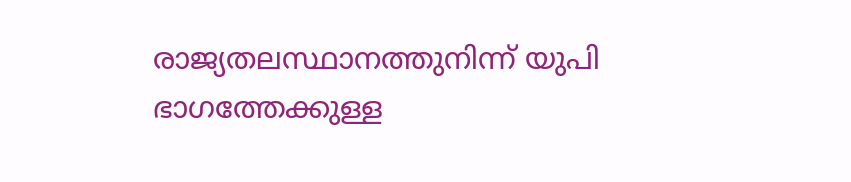രാജ്യതലസ്ഥാനത്തുനിന്ന് യുപി ഭാഗത്തേക്കുള്ള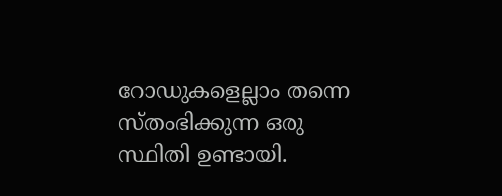റോഡുകളെല്ലാം തന്നെ സ്തംഭിക്കുന്ന ഒരു സ്ഥിതി ഉണ്ടായി.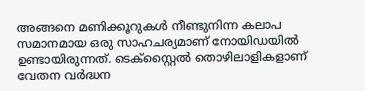അങ്ങനെ മണിക്കൂറുകൾ നീണ്ടുനിന്ന കലാപ സമാനമായ ഒരു സാഹചര്യമാണ് നോയിഡയിൽ ഉണ്ടായിരുന്നത്. ടെക്സ്റ്റൈല്‍ തൊഴിലാളികളാണ് വേതന വർദ്ധന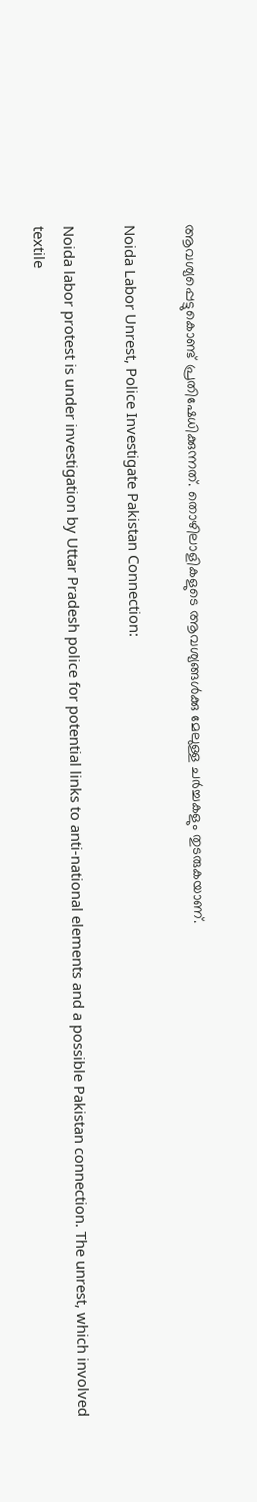ആവശ്യപ്പെട്ടുകൊണ്ട് പ്രതിഷേധിക്കുന്നത്. തൊഴിലാളികളുടെ ആവശ്യങ്ങള്‍ക്കു മേലുള്ള ചര്‍ച്ചകളും തുടരുകയാണ്.

Noida Labor Unrest, Police Investigate Pakistan Connection:

Noida labor protest is under investigation by Uttar Pradesh police for potential links to anti-national elements and a possible Pakistan connection. The unrest, which involved textile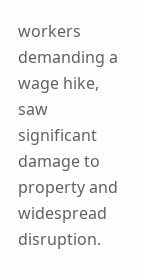workers demanding a wage hike, saw significant damage to property and widespread disruption.